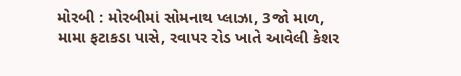મોરબી : મોરબીમાં સોમનાથ પ્લાઝા, 3જો માળ, મામા ફટાકડા પાસે, રવાપર રોડ ખાતે આવેલી કેશર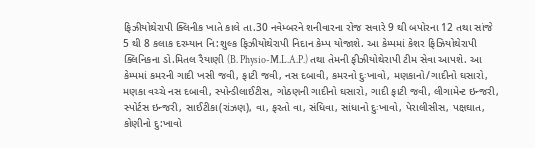ફિઝીયોથેરાપી ક્લિનીક ખાતે કાલે તા.30 નવેમ્બરને શનીવારના રોજ સવારે 9 થી બપોરના 12 તથા સાંજે 5 થી 8 કલાક દરમ્યાન નિ:શુલ્ક ફિઝીયોથેરાપી નિદાન કેમ્પ યોજાશે. આ કેમ્પમાં કેશર ફિઝિયોથેરાપી ક્લિનિકના ડો.મિતલ રૈયાણી (B. Physio-M.L.A.P.) તથા તેમની ફીઝીયોથેરાપી ટીમ સેવા આપશે. આ કેમ્પમાં કમરની ગાદી ખસી જવી, ફાટી જવી, નસ દબાવી, કમરનો દુઃખાવો, મણકાનો/ગાદીનો ઘસારો, મણકા વચ્ચે નસ દબાવી, સ્પોન્ડીલાઈટીસ, ગોઠણની ગાદીનો ઘસારો, ગાદી ફાટી જવી, લીગામેન્ટ ઇન્જરી, સ્પોર્ટસ ઇન્જરી, સાઈટીકા(રાંઝણ), વા, ફરતો વા, સંધિવા, સાંધાનો દુઃખાવો, પેરાલીસીસ, પક્ષઘાત, કોણીનો દુ:ખાવો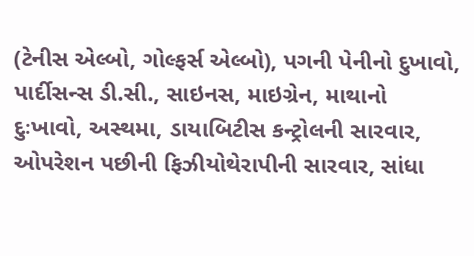(ટેનીસ એલ્બો, ગોલ્ફર્સ એલ્બો), પગની પેનીનો દુખાવો, પાર્દીસન્સ ડી.સી., સાઇનસ, માઇગ્રેન, માથાનો દુઃખાવો, અસ્થમા, ડાયાબિટીસ કન્ટ્રોલની સારવાર, ઓપરેશન પછીની ફિઝીયોથેરાપીની સારવાર, સાંધા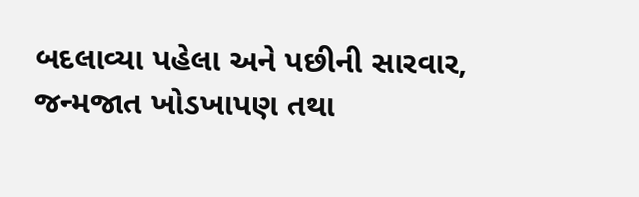બદલાવ્યા પહેલા અને પછીની સારવાર, જન્મજાત ખોડખાપણ તથા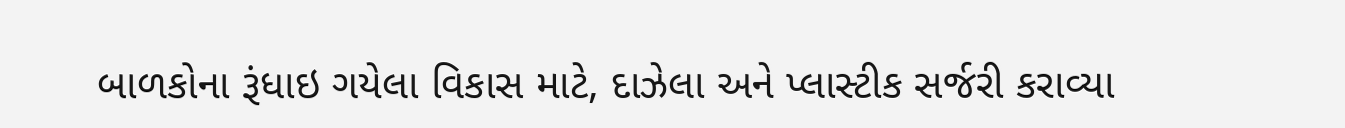બાળકોના રૂંધાઇ ગયેલા વિકાસ માટે, દાઝેલા અને પ્લાસ્ટીક સર્જરી કરાવ્યા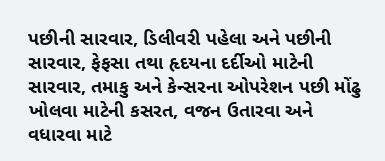પછીની સારવાર, ડિલીવરી પહેલા અને પછીની સારવાર, ફેફસા તથા હૃદયના દર્દીઓ માટેની સારવાર, તમાકુ અને કેન્સરના ઓપરેશન પછી મોંઢુ ખોલવા માટેની કસરત, વજન ઉતારવા અને વધારવા માટે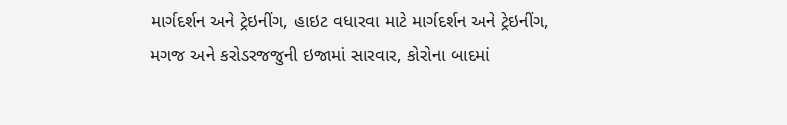માર્ગદર્શન અને ટ્રેઇનીંગ, હાઇટ વધારવા માટે માર્ગદર્શન અને ટ્રેઇનીંગ, મગજ અને કરોડરજજુની ઇજામાં સારવાર, કોરોના બાદમાં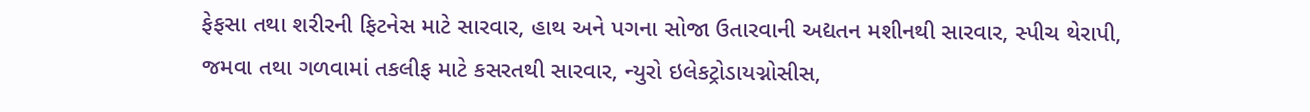ફેફસા તથા શરીરની ફિટનેસ માટે સારવાર, હાથ અને પગના સોજા ઉતારવાની અદ્યતન મશીનથી સારવાર, સ્પીચ થેરાપી, જમવા તથા ગળવામાં તકલીફ માટે કસરતથી સારવાર, ન્યુરો ઇલેકટ્રોડાયગ્નોસીસ,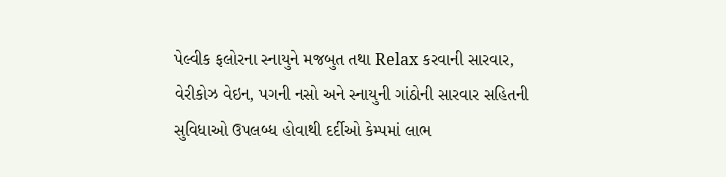પેલ્વીક ફલોરના સ્નાયુને મજબુત તથા Relax કરવાની સારવાર, વેરીકોઝ વેઇન, પગની નસો અને સ્નાયુની ગાંઠોની સારવાર સહિતની સુવિધાઓ ઉપલબ્ધ હોવાથી દર્દીઓ કેમ્પમાં લાભ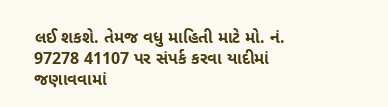લઈ શકશે. તેમજ વધુ માહિતી માટે મો. નં. 97278 41107 પર સંપર્ક કરવા યાદીમાં જણાવવામાં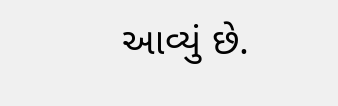આવ્યું છે.